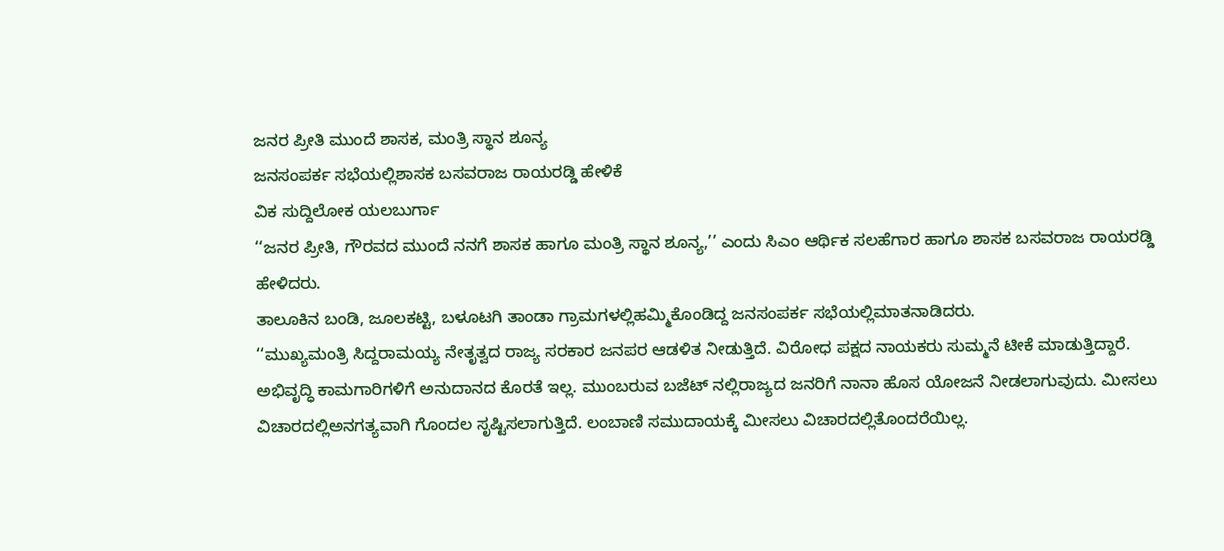ಜನರ ಪ್ರೀತಿ ಮುಂದೆ ಶಾಸಕ, ಮಂತ್ರಿ ಸ್ಥಾನ ಶೂನ್ಯ
ಜನಸಂಪರ್ಕ ಸಭೆಯಲ್ಲಿಶಾಸಕ ಬಸವರಾಜ ರಾಯರಡ್ಡಿ ಹೇಳಿಕೆ
ವಿಕ ಸುದ್ದಿಲೋಕ ಯಲಬುರ್ಗಾ
‘‘ಜನರ ಪ್ರೀತಿ, ಗೌರವದ ಮುಂದೆ ನನಗೆ ಶಾಸಕ ಹಾಗೂ ಮಂತ್ರಿ ಸ್ಥಾನ ಶೂನ್ಯ,’’ ಎಂದು ಸಿಎಂ ಆರ್ಥಿಕ ಸಲಹೆಗಾರ ಹಾಗೂ ಶಾಸಕ ಬಸವರಾಜ ರಾಯರಡ್ಡಿ ಹೇಳಿದರು.
ತಾಲೂಕಿನ ಬಂಡಿ, ಜೂಲಕಟ್ಟಿ, ಬಳೂಟಗಿ ತಾಂಡಾ ಗ್ರಾಮಗಳಲ್ಲಿಹಮ್ಮಿಕೊಂಡಿದ್ದ ಜನಸಂಪರ್ಕ ಸಭೆಯಲ್ಲಿಮಾತನಾಡಿದರು.
‘‘ಮುಖ್ಯಮಂತ್ರಿ ಸಿದ್ದರಾಮಯ್ಯ ನೇತೃತ್ವದ ರಾಜ್ಯ ಸರಕಾರ ಜನಪರ ಆಡಳಿತ ನೀಡುತ್ತಿದೆ. ವಿರೋಧ ಪಕ್ಷದ ನಾಯಕರು ಸುಮ್ಮನೆ ಟೀಕೆ ಮಾಡುತ್ತಿದ್ದಾರೆ. ಅಭಿವೃದ್ಧಿ ಕಾಮಗಾರಿಗಳಿಗೆ ಅನುದಾನದ ಕೊರತೆ ಇಲ್ಲ. ಮುಂಬರುವ ಬಜೆಟ್ ನಲ್ಲಿರಾಜ್ಯದ ಜನರಿಗೆ ನಾನಾ ಹೊಸ ಯೋಜನೆ ನೀಡಲಾಗುವುದು. ಮೀಸಲು ವಿಚಾರದಲ್ಲಿಅನಗತ್ಯವಾಗಿ ಗೊಂದಲ ಸೃಷ್ಟಿಸಲಾಗುತ್ತಿದೆ. ಲಂಬಾಣಿ ಸಮುದಾಯಕ್ಕೆ ಮೀಸಲು ವಿಚಾರದಲ್ಲಿತೊಂದರೆಯಿಲ್ಲ.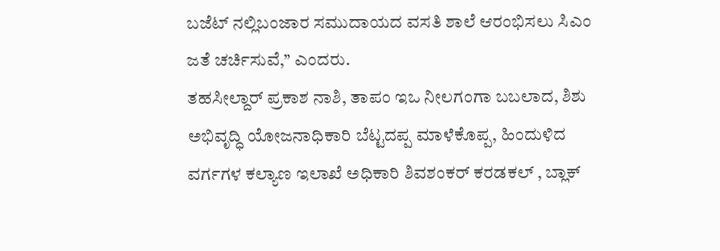ಬಜೆಟ್ ನಲ್ಲಿಬಂಜಾರ ಸಮುದಾಯದ ವಸತಿ ಶಾಲೆ ಆರಂಭಿಸಲು ಸಿಎಂ ಜತೆ ಚರ್ಚಿಸುವೆ,’’ ಎಂದರು.
ತಹಸೀಲ್ದಾರ್ ಪ್ರಕಾಶ ನಾಶಿ, ತಾಪಂ ಇಒ ನೀಲಗಂಗಾ ಬಬಲಾದ, ಶಿಶು ಅಭಿವೃದ್ಧಿ ಯೋಜನಾಧಿಕಾರಿ ಬೆಟ್ಟದಪ್ಪ ಮಾಳೆಕೊಪ್ಪ, ಹಿಂದುಳಿದ ವರ್ಗಗಳ ಕಲ್ಯಾಣ ಇಲಾಖೆ ಅಧಿಕಾರಿ ಶಿವಶಂಕರ್ ಕರಡಕಲ್ , ಬ್ಲಾಕ್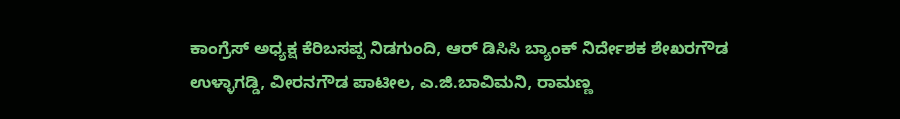ಕಾಂಗ್ರೆಸ್ ಅಧ್ಯಕ್ಷ ಕೆರಿಬಸಪ್ಪ ನಿಡಗುಂದಿ, ಆರ್ ಡಿಸಿಸಿ ಬ್ಯಾಂಕ್ ನಿರ್ದೇಶಕ ಶೇಖರಗೌಡ ಉಳ್ಳಾಗಡ್ಡಿ, ವೀರನಗೌಡ ಪಾಟೀಲ, ಎ.ಜಿ.ಬಾವಿಮನಿ, ರಾಮಣ್ಣ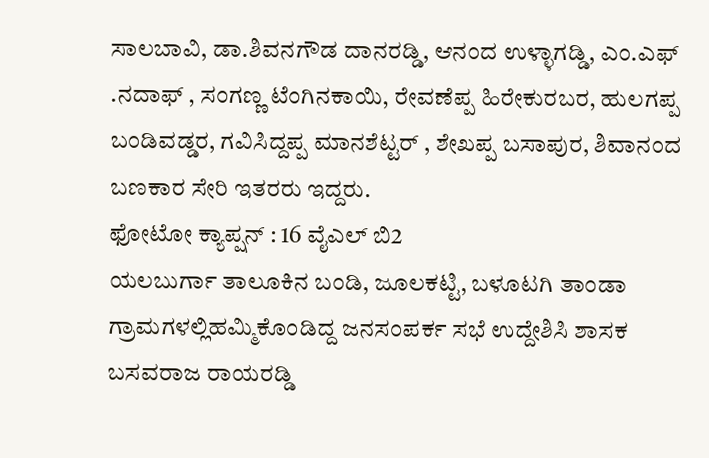ಸಾಲಬಾವಿ, ಡಾ.ಶಿವನಗೌಡ ದಾನರಡ್ಡಿ, ಆನಂದ ಉಳ್ಳಾಗಡ್ಡಿ, ಎಂ.ಎಫ್ .ನದಾಫ್ , ಸಂಗಣ್ಣ ಟೆಂಗಿನಕಾಯಿ, ರೇವಣೆಪ್ಪ ಹಿರೇಕುರಬರ, ಹುಲಗಪ್ಪ ಬಂಡಿವಡ್ಡರ, ಗವಿಸಿದ್ದಪ್ಪ ಮಾನಶೆಟ್ಟರ್ , ಶೇಖಪ್ಪ ಬಸಾಪುರ, ಶಿವಾನಂದ ಬಣಕಾರ ಸೇರಿ ಇತರರು ಇದ್ದರು.
ಫೋಟೋ ಕ್ಯಾಪ್ಷನ್ : 16 ವೈಎಲ್ ಬಿ2
ಯಲಬುರ್ಗಾ ತಾಲೂಕಿನ ಬಂಡಿ, ಜೂಲಕಟ್ಟಿ, ಬಳೂಟಗಿ ತಾಂಡಾ ಗ್ರಾಮಗಳಲ್ಲಿಹಮ್ಮಿಕೊಂಡಿದ್ದ ಜನಸಂಪರ್ಕ ಸಭೆ ಉದ್ದೇಶಿಸಿ ಶಾಸಕ ಬಸವರಾಜ ರಾಯರಡ್ಡಿ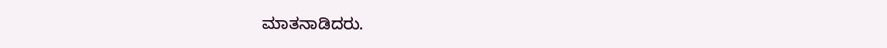ಮಾತನಾಡಿದರು.